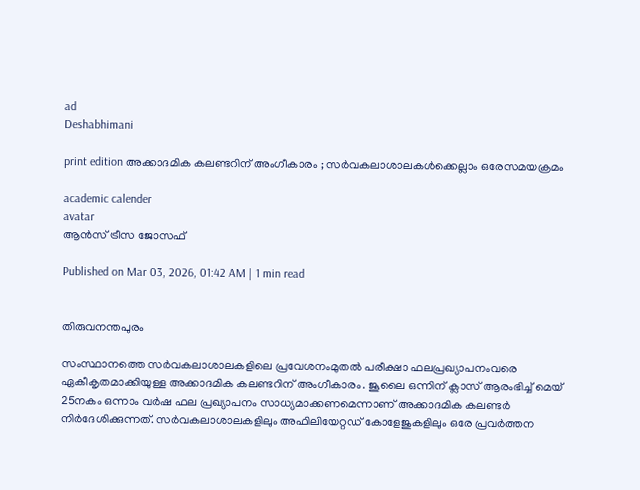ad
Deshabhimani

print edition അക്കാദമിക കലണ്ടറിന് അംഗീകാരം ; സര്‍വകലാശാലകള്‍ക്കെല്ലാം ഒരേസമയക്രമം

academic calender
avatar
ആന്‍സ് ട്രീസ ജോസഫ്

Published on Mar 03, 2026, 01:42 AM | 1 min read


തിരുവനന്തപുരം

സംസ്ഥാനത്തെ സര്‍വകലാശാലകളിലെ പ്രവേശനംമുതല്‍ പരീക്ഷാ ഫലപ്രഖ്യാപനംവരെ ഏകീകൃതമാക്കിയുള്ള അക്കാദമിക കലണ്ടറിന് അംഗീകാരം. ജൂലൈ ഒന്നിന് ക്ലാസ് ആരംഭിച്ച് മെയ് 25നകം ഒന്നാം വര്‍ഷ ഫല പ്രഖ്യാപനം സാധ്യമാക്കണമെന്നാണ് അക്കാദമിക കലണ്ടര്‍ നിര്‍ദേശിക്കുന്നത്. സര്‍വകലാശാലകളിലും അഫിലിയേറ്റഡ് കോളേജുകളിലും ഒരേ പ്രവര്‍ത്തന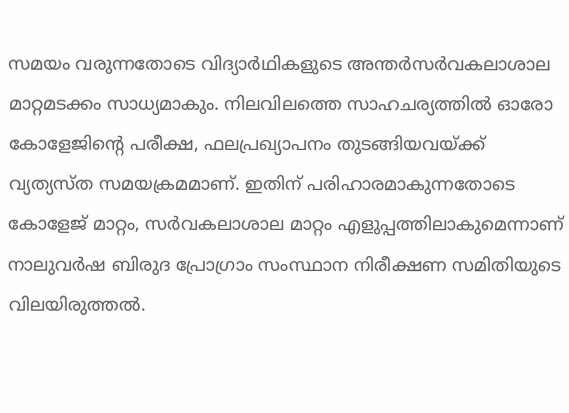സമയം വരുന്നതോടെ വിദ്യാര്‍ഥികളുടെ അന്തര്‍സര്‍വകലാശാല മാറ്റമടക്കം സാധ്യമാകും. നിലവിലത്തെ സാഹചര്യത്തില്‍ ഓരോ കോളേജിന്റെ പരീക്ഷ, ഫലപ്രഖ്യാപനം തുടങ്ങിയവയ്ക്ക് വ്യത്യസ്ത സമയക്രമമാണ്. ഇതിന് പരിഹാരമാകുന്നതോടെ കോളേജ് മാറ്റം, സര്‍വകലാശാല മാറ്റം എളുപ്പത്തിലാകുമെന്നാണ് നാലുവര്‍ഷ ബിരുദ പ്രോഗ്രാം സംസ്ഥാന നിരീക്ഷണ സമിതിയുടെ വിലയിരുത്തല്‍.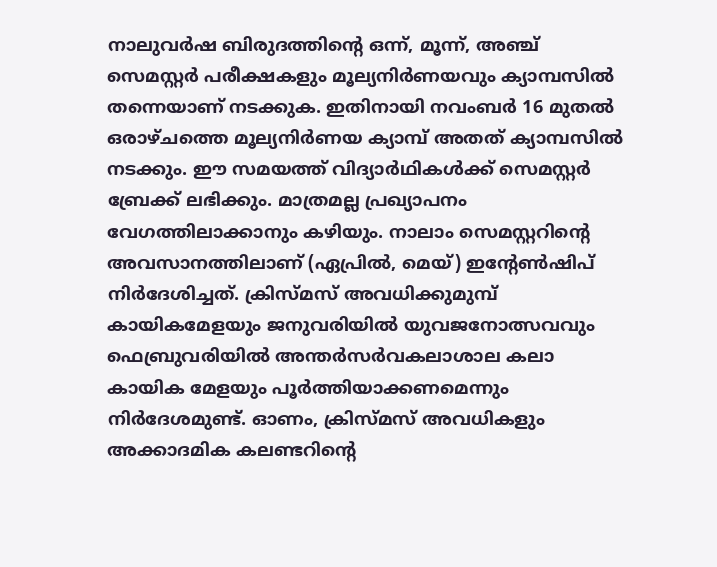നാലുവര്‍ഷ ബിരുദത്തിന്റെ ഒന്ന്, മൂന്ന്, അഞ്ച് സെമസ്റ്റർ പരീക്ഷകളും മൂല്യനിർണയവും ക്യാമ്പസിൽ തന്നെയാണ് നടക്കുക. ഇതിനായി നവംബർ 16 മുതല്‍ ഒരാഴ്ചത്തെ മൂല്യനിര്‍ണയ ക്യാമ്പ് അതത് ക്യാമ്പസില്‍ നടക്കും. ഈ സമയത്ത്‌ വിദ്യാർഥികൾക്ക് സെമസ്റ്റർ ബ്രേക്ക്‌ ലഭിക്കും. മാത്രമല്ല പ്രഖ്യാപനം വേഗത്തിലാക്കാനും കഴിയും. നാലാം സെമസ്റ്ററിന്റെ അവസാനത്തിലാണ് (ഏപ്രില്‍, മെയ്) ഇന്റേണ്‍ഷിപ്‌ നിര്‍ദേശിച്ചത്. ക്രിസ്‌മസ് അവധിക്കുമുമ്പ് കായികമേളയും ജനുവരിയില്‍ യുവജനോത്സവവും ഫെബ്രുവരിയില്‍ അന്തര്‍സര്‍വകലാശാല കലാ കായിക മേളയും പൂര്‍ത്തിയാക്കണമെന്നും നിര്‍ദേശമുണ്ട്. ഓണം, ക്രിസ്മസ് അവധികളും അക്കാദമിക കലണ്ടറിന്റെ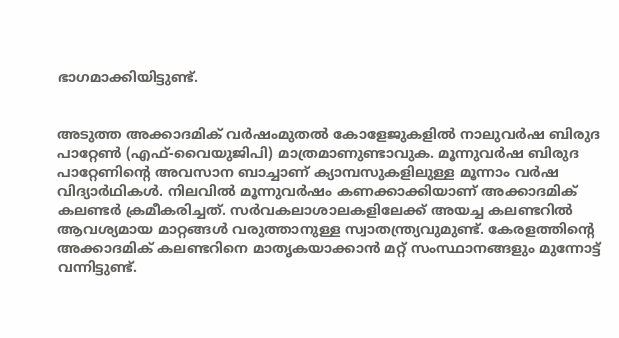ഭാഗമാക്കിയിട്ടുണ്ട്.


അടുത്ത അക്കാദമിക് വർഷംമുതല്‍ കോളേജുകളില്‍ നാലുവര്‍ഷ ബിരുദ പാറ്റേണ്‍ (എഫ്-വൈയുജിപി) മാത്രമാണുണ്ടാവുക. മൂന്നുവര്‍ഷ ബിരുദ പാറ്റേണിന്റെ അവസാന ബാച്ചാണ് ക്യാമ്പസുകളിലുള്ള മൂന്നാം വര്‍ഷ വിദ്യാര്‍ഥികള്‍. നിലവില്‍ മൂന്നുവര്‍ഷം കണക്കാക്കിയാണ് അക്കാദമിക് കലണ്ടര്‍ ക്രമീകരിച്ചത്. സര്‍വകലാശാലകളിലേക്ക് അയച്ച കലണ്ടറില്‍ ആവശ്യമായ മാറ്റങ്ങള്‍ വരുത്താനുള്ള സ്വാതന്ത്ര്യവുമുണ്ട്. കേരളത്തിന്റെ അക്കാദമിക് കലണ്ടറിനെ മാത‍ൃകയാക്കാന്‍ മറ്റ് സംസ്ഥാനങ്ങളും മുന്നോട്ട് വന്നിട്ടുണ്ട്.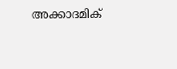അക്കാദമിക്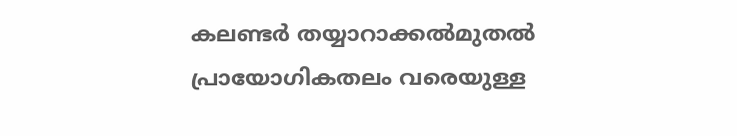കലണ്ടര്‍ തയ്യാറാക്കല്‍മുതല്‍ പ്രായോഗികതലം വരെയുള്ള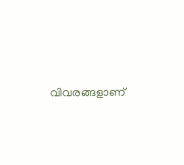വിവരങ്ങളാണ്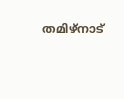തമിഴ്നാട്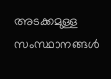അടക്കമുള്ള സംസ്ഥാനങ്ങള്‍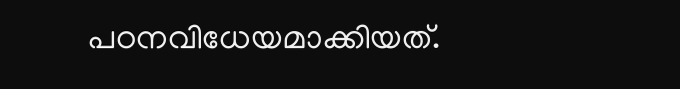പഠനവിധേയമാക്കിയത്.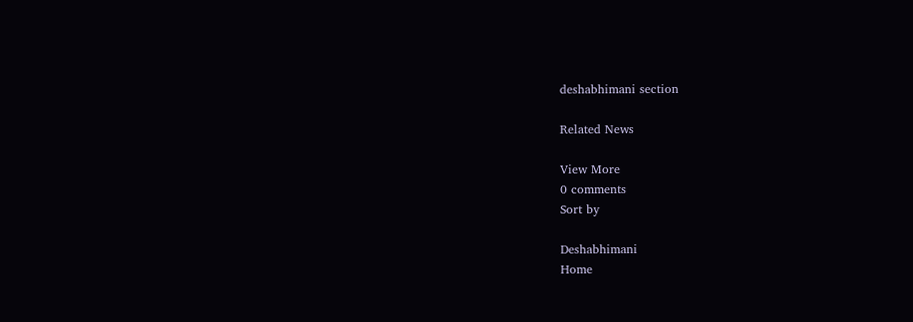deshabhimani section

Related News

View More
0 comments
Sort by

Deshabhimani
Home